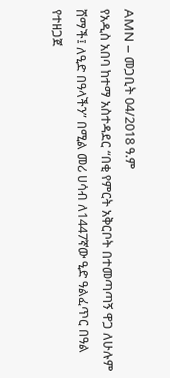AMN – መጋቢት 04/2018 ዓ.ም
የአዲስ አበባ ከተማ አስተዳደር “በቂ የምርት አቅርቦት በተመጣጣኝ ዋጋ ለሁሉም ሸማች፤ ለዒድ በዓላችን” በሚል መሪ ሀሳብ ለ1447ኛው ዒድ ዓልፈጥር በዓል የተዘጋጀ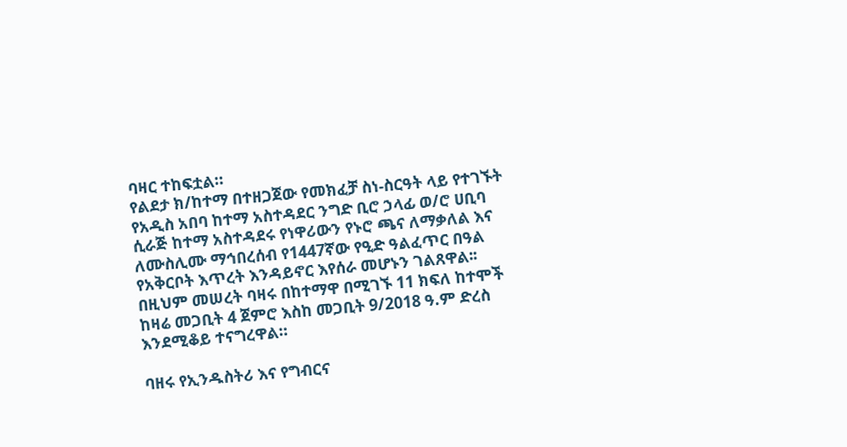ባዛር ተከፍቷል።
የልደታ ክ/ከተማ በተዘጋጀው የመክፈቻ ስነ-ስርዓት ላይ የተገኙት የአዲስ አበባ ከተማ አስተዳደር ንግድ ቢሮ ኃላፊ ወ/ሮ ሀቢባ ሲራጅ ከተማ አስተዳደሩ የነዋሪውን የኑሮ ጫና ለማቃለል እና ለሙስሊሙ ማኅበረሰብ የ1447ኛው የዒድ ዓልፈጥር በዓል የአቅርቦት እጥረት እንዳይኖር እየሰራ መሆኑን ገልጸዋል፡፡
በዚህም መሠረት ባዛሩ በከተማዋ በሚገኙ 11 ክፍለ ከተሞች ከዛሬ መጋቢት 4 ጀምሮ እስከ መጋቢት 9/2018 ዓ.ም ድረስ እንደሚቆይ ተናግረዋል።

ባዘሩ የኢንዱስትሪ እና የግብርና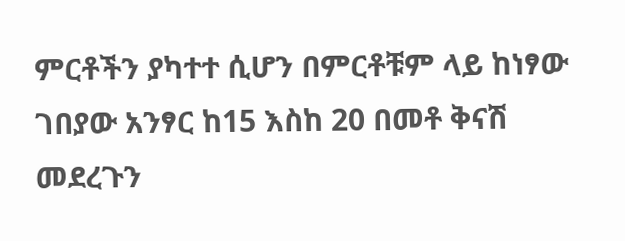ምርቶችን ያካተተ ሲሆን በምርቶቹም ላይ ከነፃው ገበያው አንፃር ከ15 እስከ 20 በመቶ ቅናሽ መደረጉን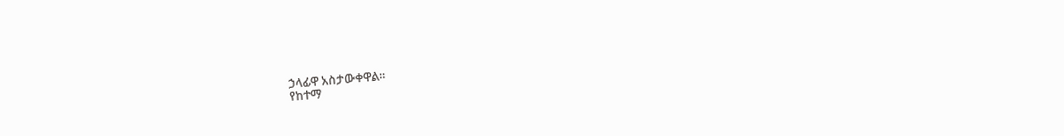ኃላፊዋ አስታውቀዋል፡፡
የከተማ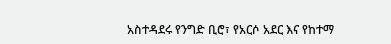አስተዳደሩ የንግድ ቢሮ፣ የአርሶ አደር እና የከተማ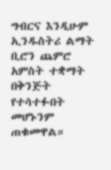ግብርና እንዲሁም ኢንዱስትሪ ልማት ቢሮን ጨምሮ አምስት ተቋማት በቅንጅት የተሳተፉበት መሆኑንም ጠቁመዋል።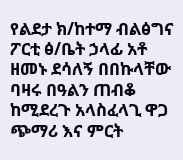የልደታ ክ/ከተማ ብልፅግና ፖርቲ ፅ/ቤት ኃላፊ አቶ ዘመኑ ደሳለኝ በበኩላቸው ባዛሩ በዓልን ጠብቆ ከሚደረጉ አላስፈላጊ ዋጋ ጭማሪ እና ምርት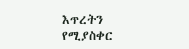እጥረትን የሚያስቀር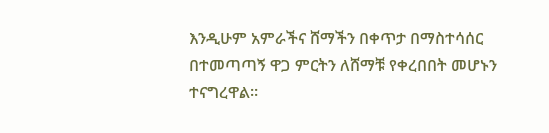እንዲሁም አምራችና ሸማችን በቀጥታ በማስተሳሰር በተመጣጣኝ ዋጋ ምርትን ለሸማቹ የቀረበበት መሆኑን ተናግረዋል።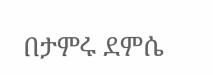በታምሩ ደምሴ